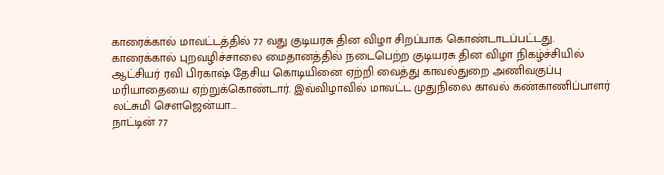காரைக்கால் மாவட்டத்தில் 77 வது குடியரசு தின விழா சிறப்பாக கொண்டாடப்பட்டது. காரைக்கால் புறவழிச்சாலை மைதானத்தில் நடைபெற்ற குடியரசு தின விழா நிகழ்ச்சியில் ஆட்சியர் ரவி பிரகாஷ் தேசிய கொடியினை ஏற்றி வைத்து காவல்துறை அணிவகுப்பு மரியாதையை ஏற்றுக்கொண்டார். இவ்விழாவில் மாவட்ட முதுநிலை காவல் கண்காணிப்பாளர் லட்சுமி செளஜென்யா…
நாட்டின் 77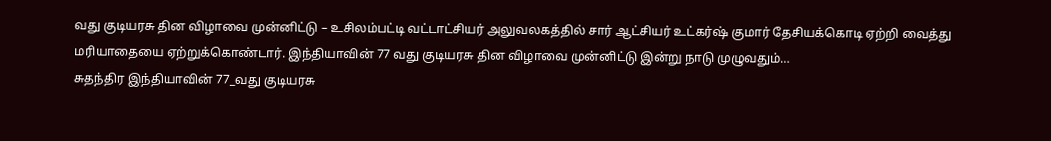வது குடியரசு தின விழாவை முன்னிட்டு – உசிலம்பட்டி வட்டாட்சியர் அலுவலகத்தில் சார் ஆட்சியர் உட்கர்ஷ் குமார் தேசியக்கொடி ஏற்றி வைத்து மரியாதையை ஏற்றுக்கொண்டார். இந்தியாவின் 77 வது குடியரசு தின விழாவை முன்னிட்டு இன்று நாடு முழுவதும்…
சுதந்திர இந்தியாவின் 77_வது குடியரசு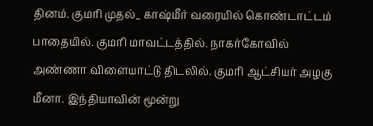தினம். குமரி முதல்_ காஷ்மீர் வரையில் கொண்டாட்டம் பாதையில். குமரி மாவட்டத்தில். நாகர்கோவில் அண்ணா விளையாட்டு திடலில். குமரி ஆட்சியர் அழகு மீனா. இந்தியாவின் மூன்று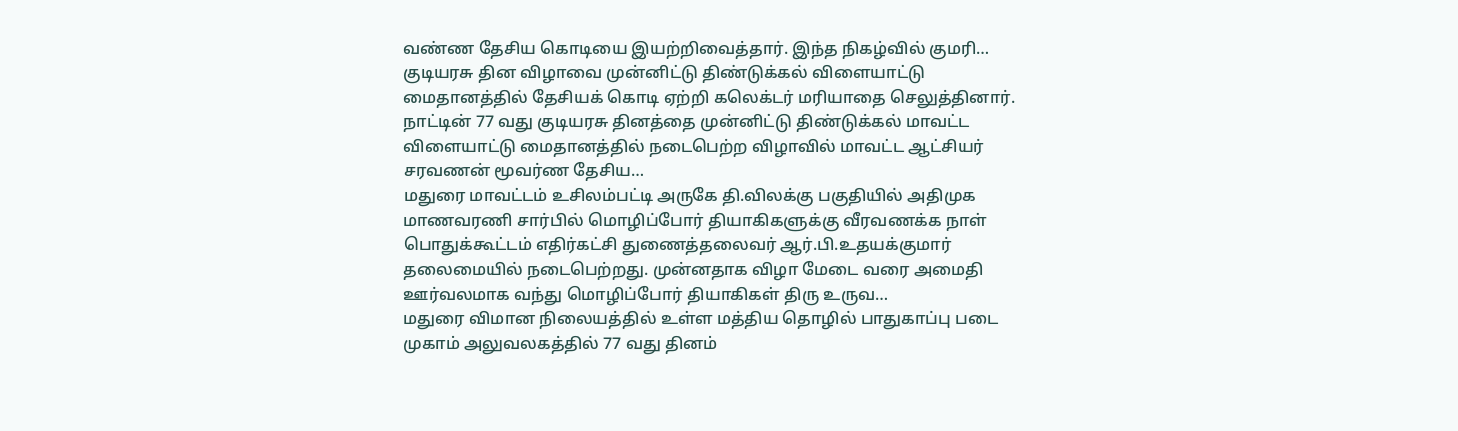வண்ண தேசிய கொடியை இயற்றிவைத்தார். இந்த நிகழ்வில் குமரி…
குடியரசு தின விழாவை முன்னிட்டு திண்டுக்கல் விளையாட்டு மைதானத்தில் தேசியக் கொடி ஏற்றி கலெக்டர் மரியாதை செலுத்தினார். நாட்டின் 77 வது குடியரசு தினத்தை முன்னிட்டு திண்டுக்கல் மாவட்ட விளையாட்டு மைதானத்தில் நடைபெற்ற விழாவில் மாவட்ட ஆட்சியர் சரவணன் மூவர்ண தேசிய…
மதுரை மாவட்டம் உசிலம்பட்டி அருகே தி.விலக்கு பகுதியில் அதிமுக மாணவரணி சார்பில் மொழிப்போர் தியாகிகளுக்கு வீரவணக்க நாள் பொதுக்கூட்டம் எதிர்கட்சி துணைத்தலைவர் ஆர்.பி.உதயக்குமார் தலைமையில் நடைபெற்றது. முன்னதாக விழா மேடை வரை அமைதி ஊர்வலமாக வந்து மொழிப்போர் தியாகிகள் திரு உருவ…
மதுரை விமான நிலையத்தில் உள்ள மத்திய தொழில் பாதுகாப்பு படை முகாம் அலுவலகத்தில் 77 வது தினம்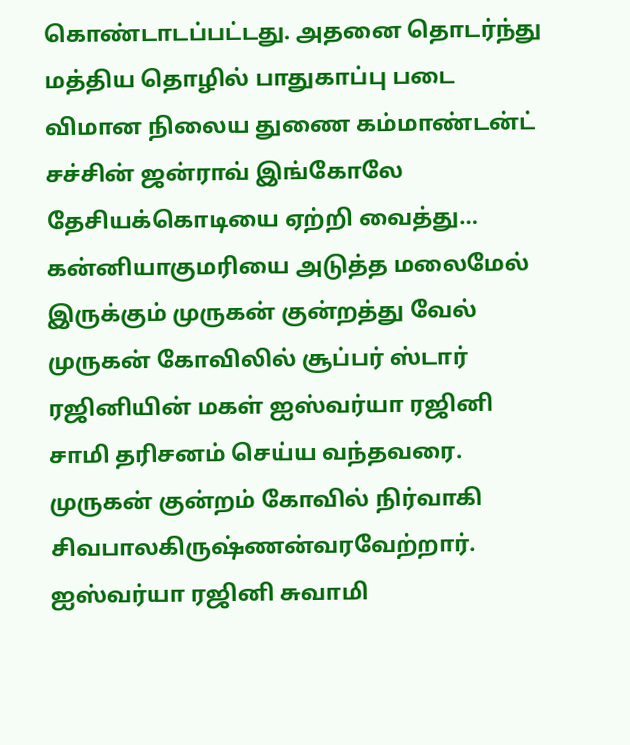கொண்டாடப்பட்டது. அதனை தொடர்ந்து மத்திய தொழில் பாதுகாப்பு படை விமான நிலைய துணை கம்மாண்டன்ட் சச்சின் ஜன்ராவ் இங்கோலே தேசியக்கொடியை ஏற்றி வைத்து…
கன்னியாகுமரியை அடுத்த மலைமேல் இருக்கும் முருகன் குன்றத்து வேல் முருகன் கோவிலில் சூப்பர் ஸ்டார் ரஜினியின் மகள் ஐஸ்வர்யா ரஜினி சாமி தரிசனம் செய்ய வந்தவரை. முருகன் குன்றம் கோவில் நிர்வாகி சிவபாலகிருஷ்ணன்வரவேற்றார். ஐஸ்வர்யா ரஜினி சுவாமி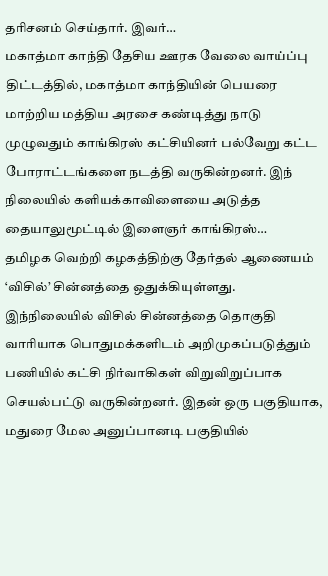தரிசனம் செய்தார். இவர்…
மகாத்மா காந்தி தேசிய ஊரக வேலை வாய்ப்பு திட்டத்தில், மகாத்மா காந்தியின் பெயரை மாற்றிய மத்திய அரசை கண்டித்து நாடு முழுவதும் காங்கிரஸ் கட்சியினர் பல்வேறு கட்ட போராட்டங்களை நடத்தி வருகின்றனர். இந் நிலையில் களியக்காவிளையை அடுத்த தையாலுமூட்டில் இளைஞர் காங்கிரஸ்…
தமிழக வெற்றி கழகத்திற்கு தேர்தல் ஆணையம் ‘விசில்’ சின்னத்தை ஒதுக்கியுள்ளது. இந்நிலையில் விசில் சின்னத்தை தொகுதி வாரியாக பொதுமக்களிடம் அறிமுகப்படுத்தும் பணியில் கட்சி நிர்வாகிகள் விறுவிறுப்பாக செயல்பட்டு வருகின்றனர். இதன் ஒரு பகுதியாக, மதுரை மேல அனுப்பானடி பகுதியில்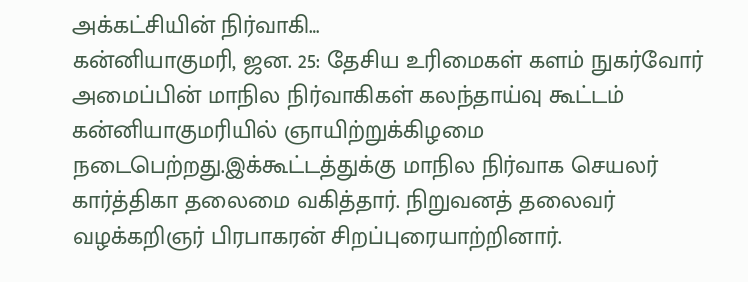அக்கட்சியின் நிர்வாகி…
கன்னியாகுமரி, ஜன. 25: தேசிய உரிமைகள் களம் நுகர்வோர் அமைப்பின் மாநில நிர்வாகிகள் கலந்தாய்வு கூட்டம் கன்னியாகுமரியில் ஞாயிற்றுக்கிழமை நடைபெற்றது.இக்கூட்டத்துக்கு மாநில நிர்வாக செயலர் கார்த்திகா தலைமை வகித்தார். நிறுவனத் தலைவர் வழக்கறிஞர் பிரபாகரன் சிறப்புரையாற்றினார்.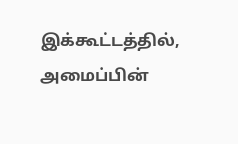இக்கூட்டத்தில், அமைப்பின்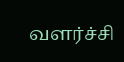வளர்ச்சி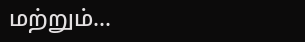மற்றும்…